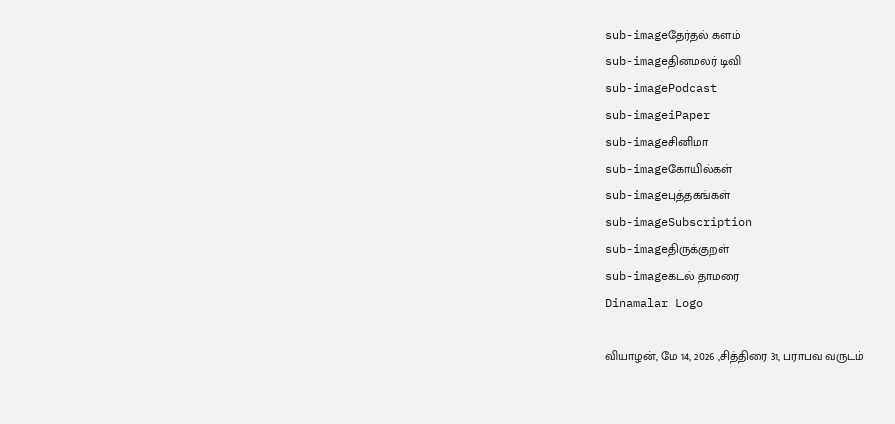sub-imageதேர்தல் களம்
sub-imageதினமலர் டிவி
sub-imagePodcast
sub-imageiPaper
sub-imageசினிமா
sub-imageகோயில்கள்
sub-imageபுத்தகங்கள்
sub-imageSubscription
sub-imageதிருக்குறள்
sub-imageகடல் தாமரை
Dinamalar Logo

வியாழன், மே 14, 2026 ,சித்திரை 31, பராபவ வருடம்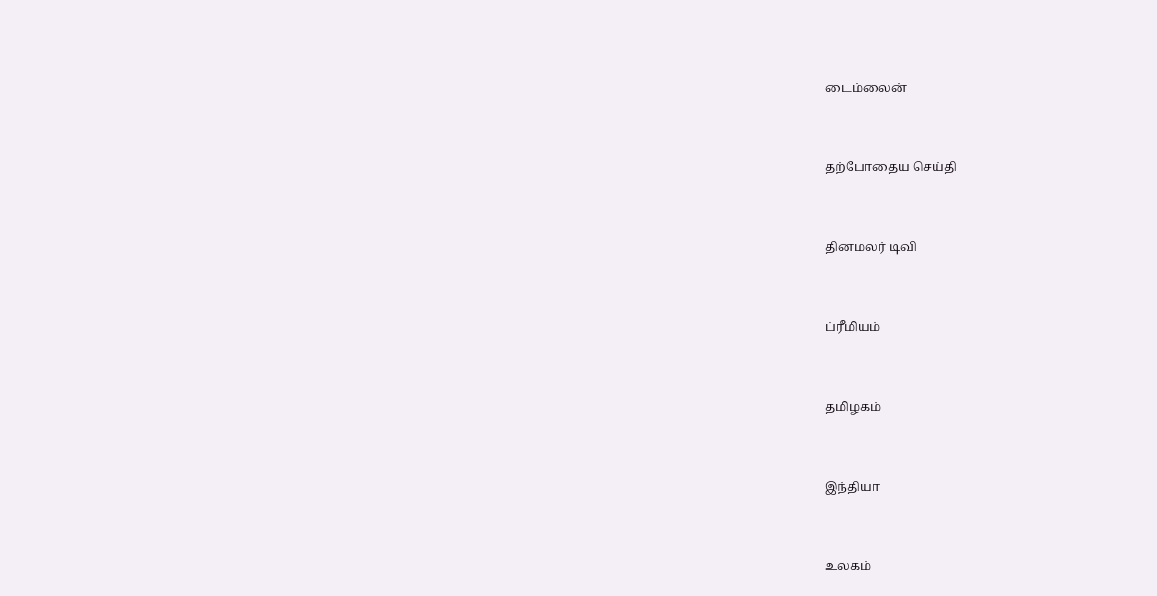டைம்லைன்


தற்போதைய செய்தி


தினமலர் டிவி


ப்ரீமியம்


தமிழகம்


இந்தியா


உலகம்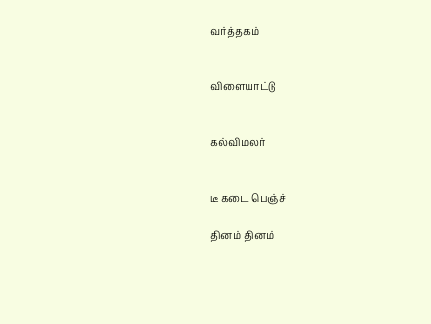வர்த்தகம்


விளையாட்டு


கல்விமலர்


டீ கடை பெஞ்ச்

தினம் தினம்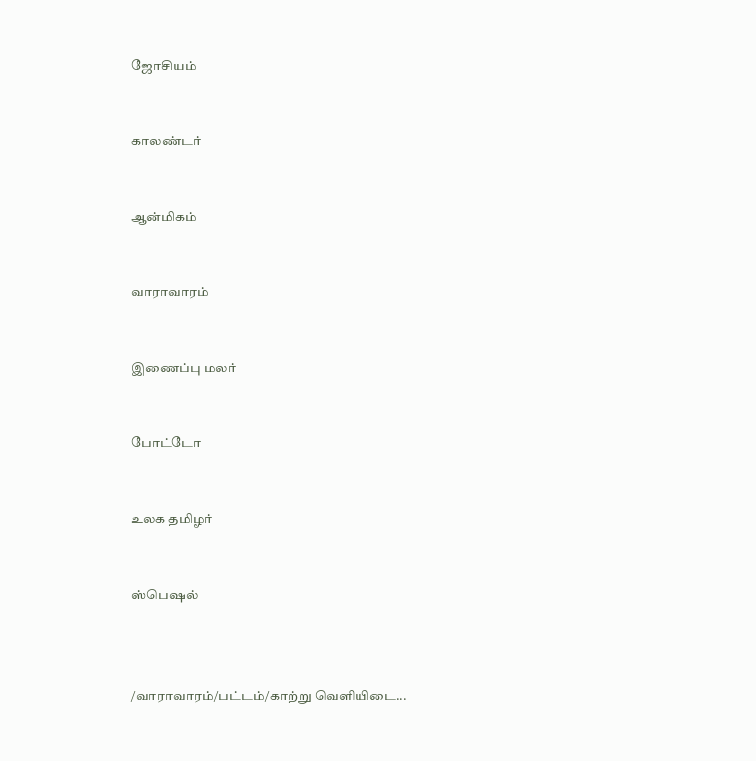ஜோசியம்


காலண்டர்


ஆன்மிகம்


வாராவாரம்


இணைப்பு மலர்


போட்டோ


உலக தமிழர்


ஸ்பெஷல்



/வாராவாரம்/பட்டம்/காற்று வெளியிடை...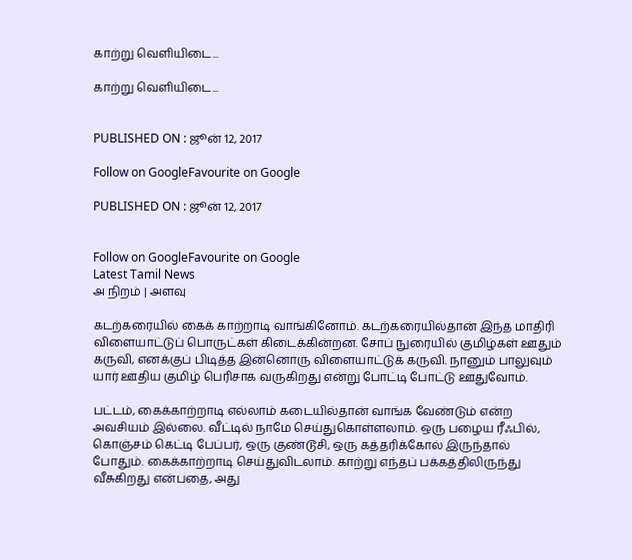காற்று வெளியிடை...

காற்று வெளியிடை...


PUBLISHED ON : ஜூன் 12, 2017

Follow on GoogleFavourite on Google

PUBLISHED ON : ஜூன் 12, 2017


Follow on GoogleFavourite on Google
Latest Tamil News
அ நிறம் | அளவு

கடற்கரையில் கைக் காற்றாடி வாங்கினோம். கடற்கரையில்தான் இந்த மாதிரி விளையாட்டுப் பொருட்கள் கிடைக்கின்றன. சோப் நுரையில் குமிழ்கள் ஊதும் கருவி, எனக்குப் பிடித்த இன்னொரு விளையாட்டுக் கருவி. நானும் பாலுவும் யார் ஊதிய குமிழ் பெரிசாக வருகிறது என்று போட்டி போட்டு ஊதுவோம்.

பட்டம், கைக்காற்றாடி எல்லாம் கடையில்தான் வாங்க வேண்டும் என்ற அவசியம் இல்லை. வீட்டில் நாமே செய்துகொள்ளலாம். ஒரு பழைய ரீஃபில், கொஞ்சம் கெட்டி பேப்பர், ஒரு குண்டூசி, ஒரு கத்தரிக்கோல் இருந்தால் போதும். கைக்காற்றாடி செய்துவிடலாம். காற்று எந்தப் பக்கத்திலிருந்து வீசுகிறது என்பதை, அது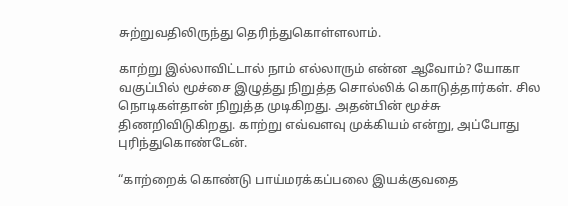சுற்றுவதிலிருந்து தெரிந்துகொள்ளலாம்.

காற்று இல்லாவிட்டால் நாம் எல்லாரும் என்ன ஆவோம்? யோகா வகுப்பில் மூச்சை இழுத்து நிறுத்த சொல்லிக் கொடுத்தார்கள். சில நொடிகள்தான் நிறுத்த முடிகிறது. அதன்பின் மூச்சு திணறிவிடுகிறது. காற்று எவ்வளவு முக்கியம் என்று, அப்போது புரிந்துகொண்டேன்.

“காற்றைக் கொண்டு பாய்மரக்கப்பலை இயக்குவதை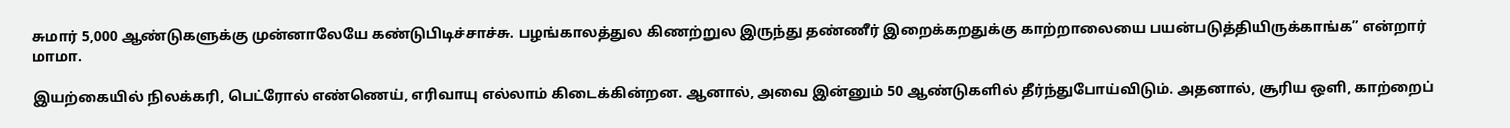சுமார் 5,000 ஆண்டுகளுக்கு முன்னாலேயே கண்டுபிடிச்சாச்சு. பழங்காலத்துல கிணற்றுல இருந்து தண்ணீர் இறைக்கறதுக்கு காற்றாலையை பயன்படுத்தியிருக்காங்க” என்றார் மாமா.

இயற்கையில் நிலக்கரி, பெட்ரோல் எண்ணெய், எரிவாயு எல்லாம் கிடைக்கின்றன. ஆனால், அவை இன்னும் 50 ஆண்டுகளில் தீர்ந்துபோய்விடும். அதனால், சூரிய ஒளி, காற்றைப்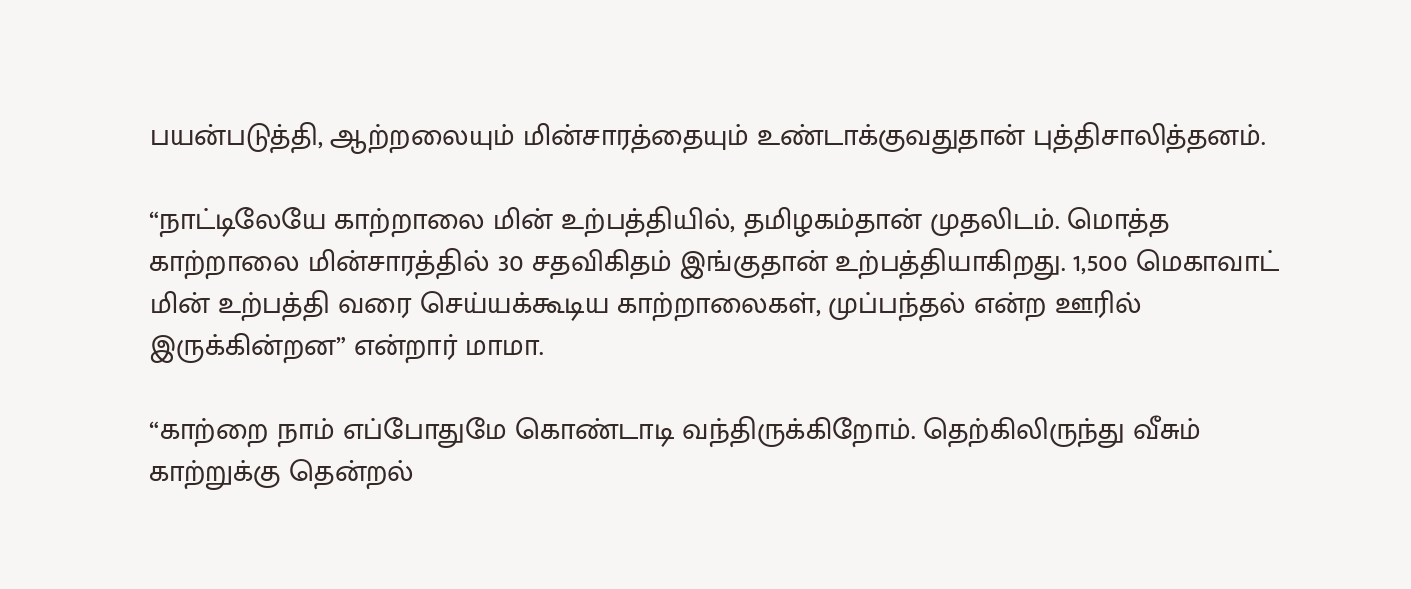பயன்படுத்தி, ஆற்றலையும் மின்சாரத்தையும் உண்டாக்குவதுதான் புத்திசாலித்தனம்.

“நாட்டிலேயே காற்றாலை மின் உற்பத்தியில், தமிழகம்தான் முதலிடம். மொத்த காற்றாலை மின்சாரத்தில் 30 சதவிகிதம் இங்குதான் உற்பத்தியாகிறது. 1,500 மெகாவாட் மின் உற்பத்தி வரை செய்யக்கூடிய காற்றாலைகள், முப்பந்தல் என்ற ஊரில் இருக்கின்றன” என்றார் மாமா.

“காற்றை நாம் எப்போதுமே கொண்டாடி வந்திருக்கிறோம். தெற்கிலிருந்து வீசும் காற்றுக்கு தென்றல்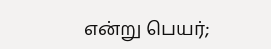என்று பெயர்;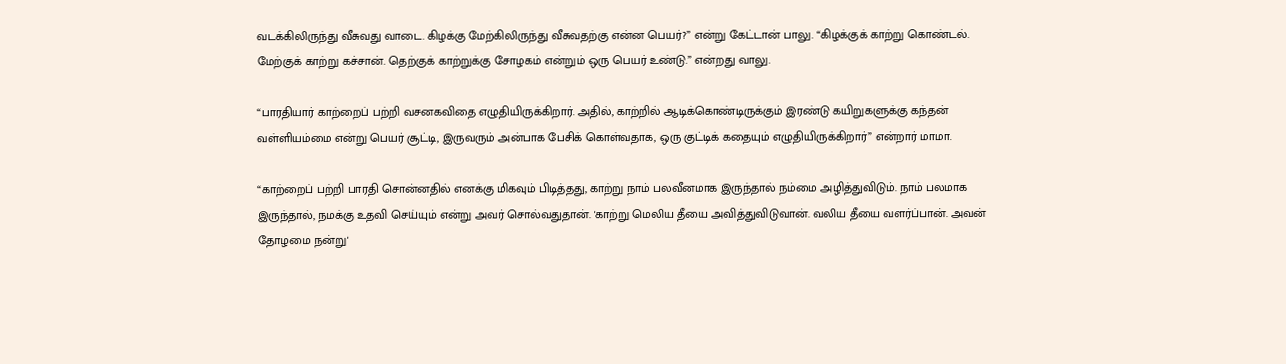வடக்கிலிருந்து வீசுவது வாடை. கிழக்கு மேற்கிலிருந்து வீசுவதற்கு என்ன பெயர்?” என்று கேட்டான் பாலு. “கிழக்குக் காற்று கொண்டல். மேற்குக் காற்று கச்சான். தெற்குக் காற்றுக்கு சோழகம் என்றும் ஒரு பெயர் உண்டு.” என்றது வாலு.

“பாரதியார் காற்றைப் பற்றி வசனகவிதை எழுதியிருக்கிறார். அதில், காற்றில் ஆடிக்கொண்டிருக்கும் இரண்டு கயிறுகளுக்கு கந்தன் வள்ளியம்மை என்று பெயர் சூட்டி, இருவரும் அன்பாக பேசிக் கொள்வதாக, ஒரு குட்டிக் கதையும் எழுதியிருக்கிறார்” என்றார் மாமா.

“காற்றைப் பற்றி பாரதி சொன்னதில் எனக்கு மிகவும் பிடித்தது, காற்று நாம் பலவீனமாக இருந்தால் நம்மை அழித்துவிடும். நாம் பலமாக இருந்தால், நமக்கு உதவி செய்யும் என்று அவர் சொல்வதுதான். 'காற்று மெலிய தீயை அவித்துவிடுவான். வலிய தீயை வளர்ப்பான். அவன் தோழமை நன்று'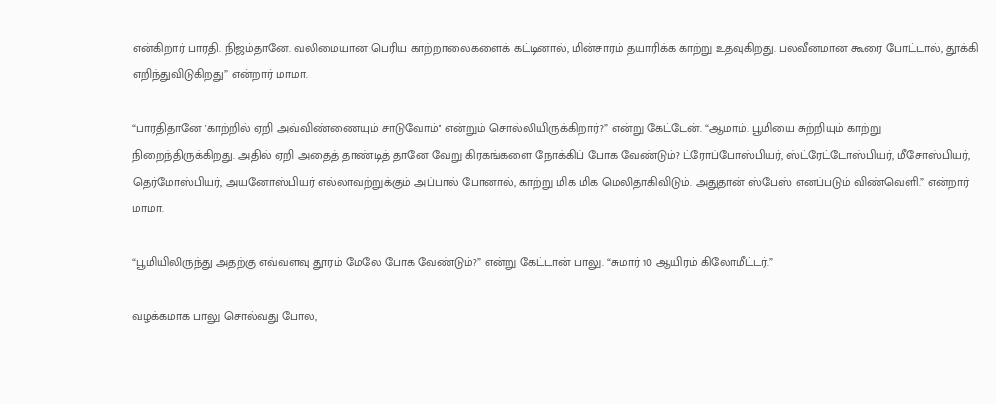என்கிறார் பாரதி. நிஜம்தானே. வலிமையான பெரிய காற்றாலைகளைக் கட்டினால், மின்சாரம் தயாரிக்க காற்று உதவுகிறது. பலவீனமான கூரை போட்டால், தூக்கி எறிந்துவிடுகிறது” என்றார் மாமா.

“பாரதிதானே 'காற்றில் ஏறி அவ்விண்ணையும் சாடுவோம்'' என்றும் சொல்லியிருக்கிறார்?” என்று கேட்டேன். “ஆமாம். பூமியை சுற்றியும் காற்று நிறைந்திருக்கிறது. அதில் ஏறி அதைத் தாண்டித் தானே வேறு கிரகங்களை நோக்கிப் போக வேண்டும்? ட்ரோப்போஸ்பியர், ஸ்ட்ரேட்டோஸ்பியர், மீசோஸ்பியர், தெர்மோஸ்பியர், அயனோஸ்பியர் எல்லாவற்றுக்கும் அப்பால் போனால், காற்று மிக மிக மெலிதாகிவிடும். அதுதான் ஸ்பேஸ் எனப்படும் விண்வெளி.” என்றார் மாமா.

“பூமியிலிருந்து அதற்கு எவ்வளவு தூரம் மேலே போக வேண்டும்?” என்று கேட்டான் பாலு. “சுமார் 10 ஆயிரம் கிலோமீட்டர்.”

வழக்கமாக பாலு சொல்வது போல,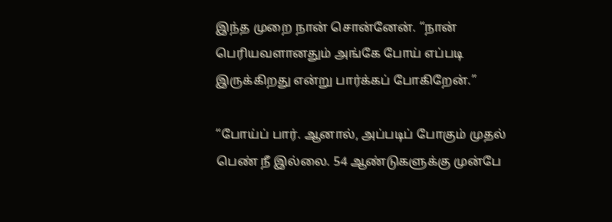இந்த முறை நான் சொன்னேன். “நான் பெரியவளானதும் அங்கே போய் எப்படி இருக்கிறது என்று பார்க்கப் போகிறேன்.”

“போய்ப் பார். ஆனால், அப்படிப் போகும் முதல் பெண் நீ இல்லை. 54 ஆண்டுகளுக்கு முன்பே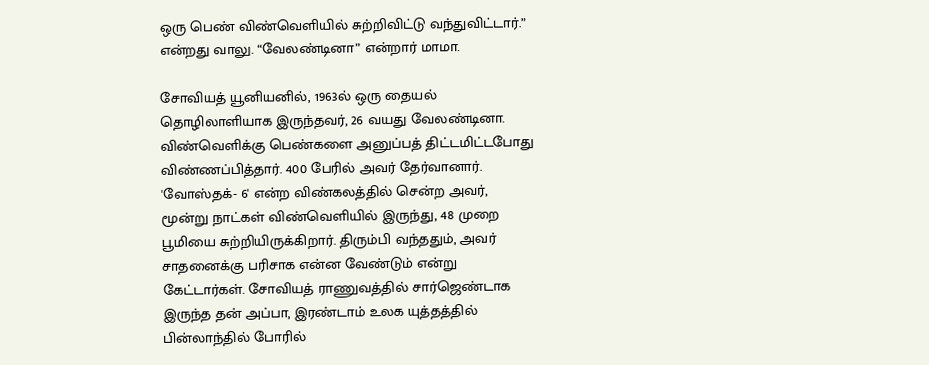ஒரு பெண் விண்வெளியில் சுற்றிவிட்டு வந்துவிட்டார்.” என்றது வாலு. “வேலண்டினா” என்றார் மாமா.

சோவியத் யூனியனில், 1963ல் ஒரு தையல் தொழிலாளியாக இருந்தவர், 26 வயது வேலண்டினா. விண்வெளிக்கு பெண்களை அனுப்பத் திட்டமிட்டபோது விண்ணப்பித்தார். 400 பேரில் அவர் தேர்வானார். 'வோஸ்தக்- 6' என்ற விண்கலத்தில் சென்ற அவர், மூன்று நாட்கள் விண்வெளியில் இருந்து, 48 முறை பூமியை சுற்றியிருக்கிறார். திரும்பி வந்ததும், அவர் சாதனைக்கு பரிசாக என்ன வேண்டும் என்று கேட்டார்கள். சோவியத் ராணுவத்தில் சார்ஜெண்டாக இருந்த தன் அப்பா, இரண்டாம் உலக யுத்தத்தில் பின்லாந்தில் போரில்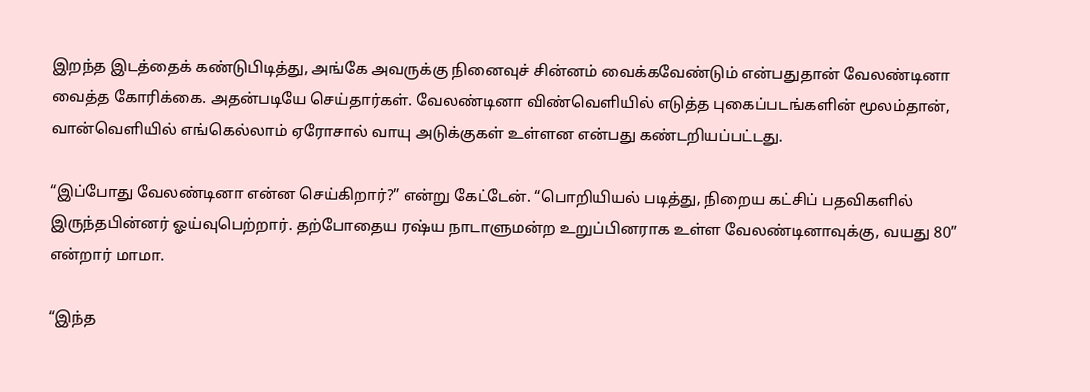இறந்த இடத்தைக் கண்டுபிடித்து, அங்கே அவருக்கு நினைவுச் சின்னம் வைக்கவேண்டும் என்பதுதான் வேலண்டினா வைத்த கோரிக்கை. அதன்படியே செய்தார்கள். வேலண்டினா விண்வெளியில் எடுத்த புகைப்படங்களின் மூலம்தான், வான்வெளியில் எங்கெல்லாம் ஏரோசால் வாயு அடுக்குகள் உள்ளன என்பது கண்டறியப்பட்டது.

“இப்போது வேலண்டினா என்ன செய்கிறார்?” என்று கேட்டேன். “பொறியியல் படித்து, நிறைய கட்சிப் பதவிகளில் இருந்தபின்னர் ஓய்வுபெற்றார். தற்போதைய ரஷ்ய நாடாளுமன்ற உறுப்பினராக உள்ள வேலண்டினாவுக்கு, வயது 80” என்றார் மாமா.

“இந்த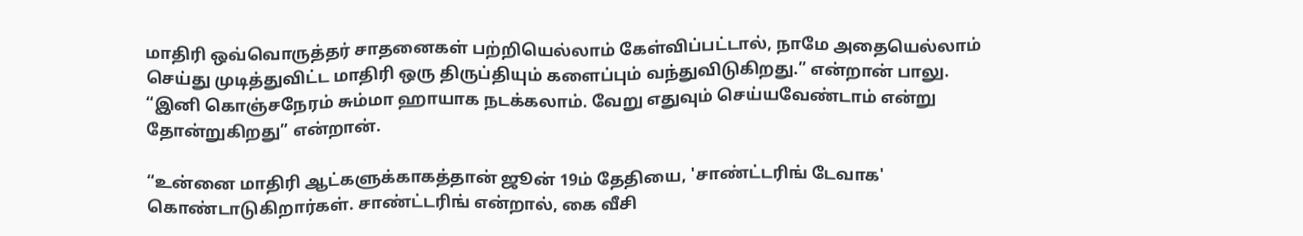மாதிரி ஒவ்வொருத்தர் சாதனைகள் பற்றியெல்லாம் கேள்விப்பட்டால், நாமே அதையெல்லாம் செய்து முடித்துவிட்ட மாதிரி ஒரு திருப்தியும் களைப்பும் வந்துவிடுகிறது.” என்றான் பாலு. “இனி கொஞ்சநேரம் சும்மா ஹாயாக நடக்கலாம். வேறு எதுவும் செய்யவேண்டாம் என்று தோன்றுகிறது” என்றான்.

“உன்னை மாதிரி ஆட்களுக்காகத்தான் ஜூன் 19ம் தேதியை, 'சாண்ட்டரிங் டேவாக' கொண்டாடுகிறார்கள். சாண்ட்டரிங் என்றால், கை வீசி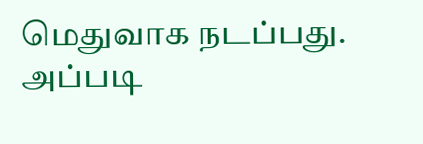மெதுவாக நடப்பது. அப்படி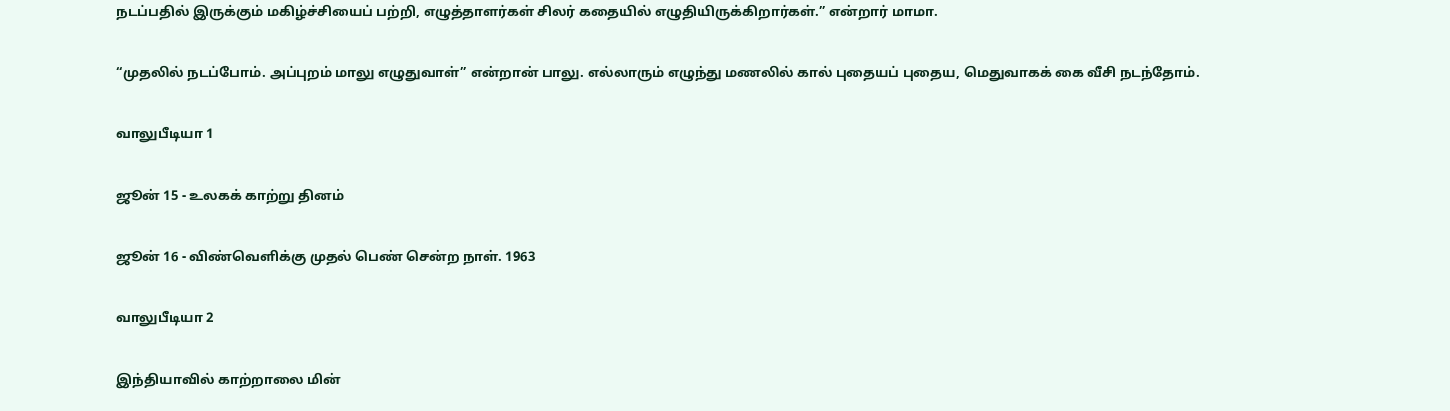நடப்பதில் இருக்கும் மகிழ்ச்சியைப் பற்றி, எழுத்தாளர்கள் சிலர் கதையில் எழுதியிருக்கிறார்கள்.” என்றார் மாமா.

“முதலில் நடப்போம். அப்புறம் மாலு எழுதுவாள்” என்றான் பாலு. எல்லாரும் எழுந்து மணலில் கால் புதையப் புதைய, மெதுவாகக் கை வீசி நடந்தோம்.

வாலுபீடியா 1

ஜூன் 15 - உலகக் காற்று தினம்

ஜூன் 16 - விண்வெளிக்கு முதல் பெண் சென்ற நாள். 1963

வாலுபீடியா 2

இந்தியாவில் காற்றாலை மின்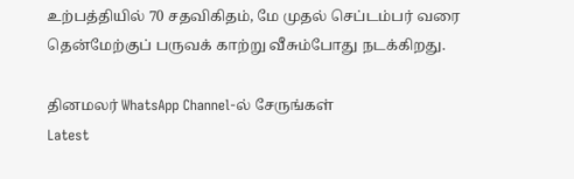உற்பத்தியில் 70 சதவிகிதம், மே முதல் செப்டம்பர் வரை தென்மேற்குப் பருவக் காற்று வீசும்போது நடக்கிறது.

தினமலர் WhatsApp Channel-ல் சேருங்கள்
Latest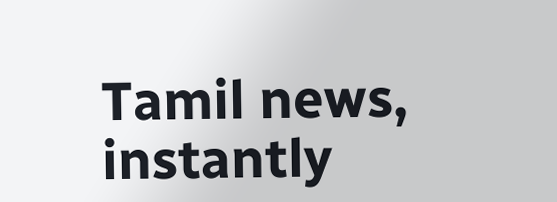Tamil news, instantly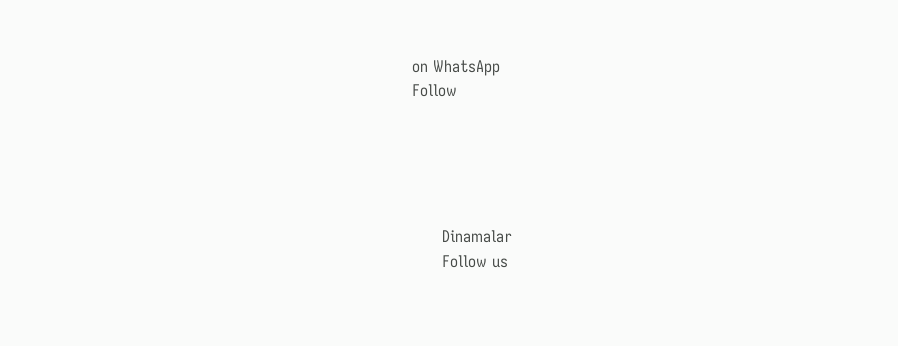on WhatsApp
Follow





      Dinamalar
      Follow us